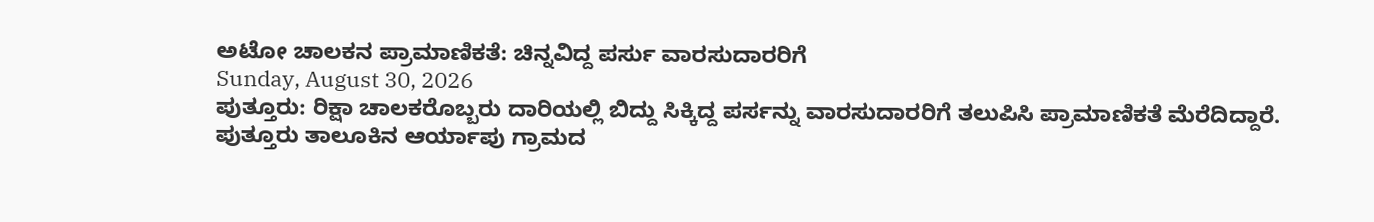ಅಟೋ ಚಾಲಕನ ಪ್ರಾಮಾಣಿಕತೆ: ಚಿನ್ನವಿದ್ದ ಪರ್ಸು ವಾರಸುದಾರರಿಗೆ
Sunday, August 30, 2026
ಪುತ್ತೂರು: ರಿಕ್ಷಾ ಚಾಲಕರೊಬ್ಬರು ದಾರಿಯಲ್ಲಿ ಬಿದ್ದು ಸಿಕ್ಕಿದ್ದ ಪರ್ಸನ್ನು ವಾರಸುದಾರರಿಗೆ ತಲುಪಿಸಿ ಪ್ರಾಮಾಣಿಕತೆ ಮೆರೆದಿದ್ದಾರೆ.
ಪುತ್ತೂರು ತಾಲೂಕಿನ ಆರ್ಯಾಪು ಗ್ರಾಮದ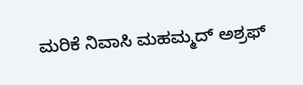ಮರಿಕೆ ನಿವಾಸಿ ಮಹಮ್ಮದ್ ಅಶ್ರಫ್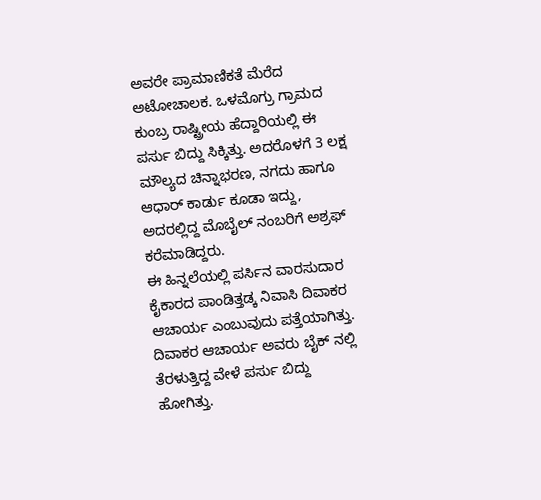ಅವರೇ ಪ್ರಾಮಾಣಿಕತೆ ಮೆರೆದ ಅಟೋಚಾಲಕ. ಒಳಮೊಗ್ರು ಗ್ರಾಮದ ಕುಂಬ್ರ ರಾಷ್ಟ್ರೀಯ ಹೆದ್ದಾರಿಯಲ್ಲಿ ಈ ಪರ್ಸು ಬಿದ್ದು ಸಿಕ್ಕಿತ್ತು. ಅದರೊಳಗೆ 3 ಲಕ್ಷ ಮೌಲ್ಯದ ಚಿನ್ನಾಭರಣ, ನಗದು ಹಾಗೂ ಆಧಾರ್ ಕಾರ್ಡು ಕೂಡಾ ಇದ್ದು, ಅದರಲ್ಲಿದ್ದ ಮೊಬೈಲ್ ನಂಬರಿಗೆ ಅಶ್ರಫ್ ಕರೆಮಾಡಿದ್ದರು.
ಈ ಹಿನ್ನಲೆಯಲ್ಲಿ ಪರ್ಸಿನ ವಾರಸುದಾರ ಕೈಕಾರದ ಪಾಂಡಿತ್ತಡ್ಕ ನಿವಾಸಿ ದಿವಾಕರ ಆಚಾರ್ಯ ಎಂಬುವುದು ಪತ್ತೆಯಾಗಿತ್ತು. ದಿವಾಕರ ಆಚಾರ್ಯ ಅವರು ಬೈಕ್ ನಲ್ಲಿ ತೆರಳುತ್ತಿದ್ದ ವೇಳೆ ಪರ್ಸು ಬಿದ್ದು ಹೋಗಿತ್ತು.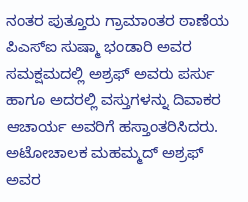ನಂತರ ಪುತ್ತೂರು ಗ್ರಾಮಾಂತರ ಠಾಣೆಯ ಪಿಎಸ್ಐ ಸುಷ್ಮಾ ಭಂಡಾರಿ ಅವರ ಸಮಕ್ಷಮದಲ್ಲಿ ಅಶ್ರಫ್ ಅವರು ಪರ್ಸು ಹಾಗೂ ಅದರಲ್ಲಿ ವಸ್ತುಗಳನ್ನು ದಿವಾಕರ ಆಚಾರ್ಯ ಅವರಿಗೆ ಹಸ್ತಾಂತರಿಸಿದರು. ಅಟೋಚಾಲಕ ಮಹಮ್ಮದ್ ಅಶ್ರಫ್ ಅವರ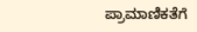ಪ್ರಾಮಾಣಿಕತೆಗೆ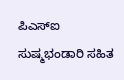ಪಿಎಸ್ಐ ಸುಷ್ಮಭಂಡಾರಿ ಸಹಿತ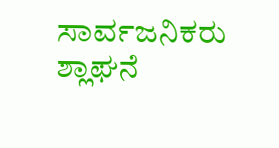ಸಾರ್ವಜನಿಕರು ಶ್ಲಾಘನೆ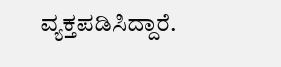ವ್ಯಕ್ತಪಡಿಸಿದ್ದಾರೆ.